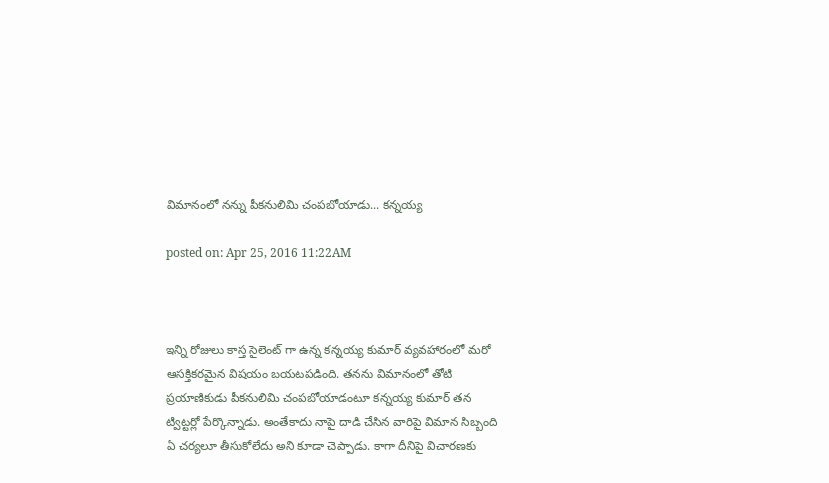విమానంలో నన్ను పీకనులిమి చంపబోయాడు... కన్నయ్య

posted on: Apr 25, 2016 11:22AM



ఇన్ని రోజులు కాస్త సైలెంట్ గా ఉన్న కన్నయ్య కుమార్ వ్యవహారంలో మరో ఆసక్తికరమైన విషయం బయటపడింది. తనను విమానంలో తోటి ప్రయాణికుడు పీకనులిమి చంపబోయాడంటూ కన్నయ్య కుమార్ తన ట్విట్టర్లో పేర్కొన్నాడు. అంతేకాదు నాపై దాడి చేసిన వారిపై విమాన సిబ్బంది ఏ చర్యలూ తీసుకోలేదు అని కూడా చెప్పాడు. కాగా దీనిపై విచారణకు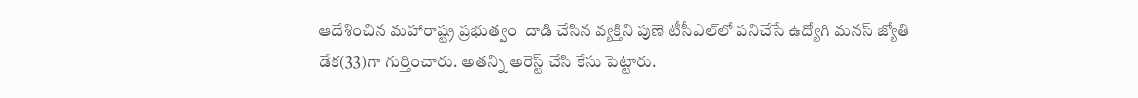ఆదేశించిన మహారాష్ట్ర ప్రభుత్వం  దాడి చేసిన వ్యక్తిని పుణె టీసీఎల్‌లో పనిచేసే ఉద్యోగి మనస్ జ్యోతి డేక(33)గా గుర్తించారు. అతన్ని అరెస్ట్ చేసి కేసు పెట్టారు.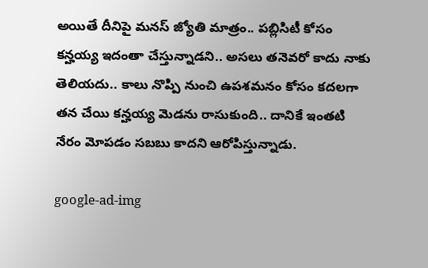అయితే దీనిపై మనస్ జ్యోతి మాత్రం.. పబ్లిసిటీ కోసం కన్హయ్య ఇదంతా చేస్తున్నాడని.. అసలు తనెవరో కాదు నాకు తెలియదు.. కాలు నొప్పి నుంచి ఉపశమనం కోసం కదలగా తన చేయి కన్హయ్య మెడను రాసుకుంది.. దానికే ఇంతటి నేరం మోపడం సబబు కాదని ఆరోపిస్తున్నాడు.

google-ad-img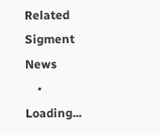Related Sigment News
    • Loading...